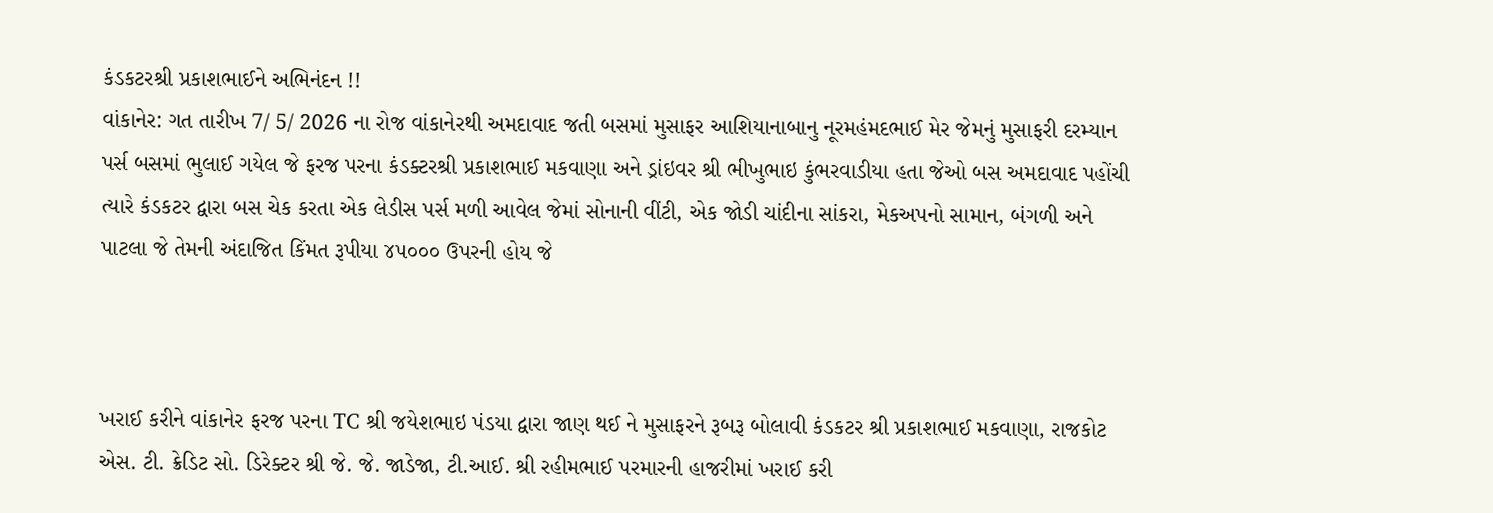કંડકટરશ્રી પ્રકાશભાઈને અભિનંદન !!
વાંકાનેર: ગત તારીખ 7/ 5/ 2026 ના રોજ વાંકાનેરથી અમદાવાદ જતી બસમાં મુસાફર આશિયાનાબાનુ નૂરમહંમદભાઈ મેર જેમનું મુસાફરી દરમ્યાન પર્સ બસમાં ભુલાઈ ગયેલ જે ફરજ પરના કંડક્ટરશ્રી પ્રકાશભાઈ મકવાણા અને ડ્રાંઇવર શ્રી ભીખુભાઇ કુંભરવાડીયા હતા જેઓ બસ અમદાવાદ પહોંચી ત્યારે કંડકટર દ્વારા બસ ચેક કરતા એક લેડીસ પર્સ મળી આવેલ જેમાં સોનાની વીંટી, એક જોડી ચાંદીના સાંકરા, મેકઅપનો સામાન, બંગળી અને પાટલા જે તેમની અંદાજિત કિંમત રૂપીયા ૪૫૦૦૦ ઉપરની હોય જે



ખરાઈ કરીને વાંકાનેર ફરજ પરના TC શ્રી જયેશભાઇ પંડયા દ્વારા જાણ થઈ ને મુસાફરને રૂબરૂ બોલાવી કંડકટર શ્રી પ્રકાશભાઈ મકવાણા, રાજકોટ એસ. ટી. ક્રેડિટ સો. ડિરેક્ટર શ્રી જે. જે. જાડેજા, ટી.આઈ. શ્રી રહીમભાઈ પરમારની હાજરીમાં ખરાઈ કરી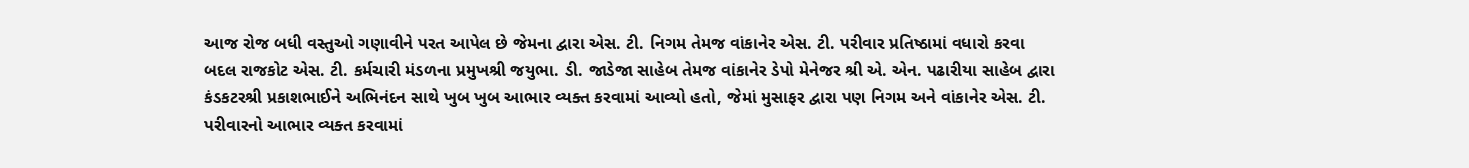આજ રોજ બધી વસ્તુઓ ગણાવીને પરત આપેલ છે જેમના દ્વારા એસ. ટી. નિગમ તેમજ વાંકાનેર એસ. ટી. પરીવાર પ્રતિષ્ઠામાં વધારો કરવા બદલ રાજકોટ એસ. ટી. કર્મચારી મંડળના પ્રમુખશ્રી જયુભા. ડી. જાડેજા સાહેબ તેમજ વાંકાનેર ડેપો મેનેજર શ્રી એ. એન. પઢારીયા સાહેબ દ્વારા કંડકટરશ્રી પ્રકાશભાઈને અભિનંદન સાથે ખુબ ખુબ આભાર વ્યક્ત કરવામાં આવ્યો હતો, જેમાં મુસાફર દ્વારા પણ નિગમ અને વાંકાનેર એસ. ટી. પરીવારનો આભાર વ્યક્ત કરવામાં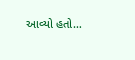આવ્યો હતો…